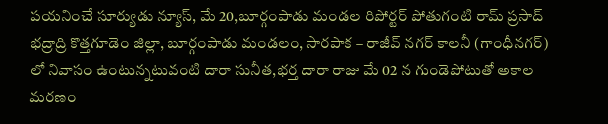పయనించే సూర్యుడు న్యూస్, మే 20,బూర్గంపాడు మండల రిపోర్టర్ పోతుగంటి రామ్ ప్రసాద్ భద్రాద్రి కొత్తగూడెం జిల్లా, బూర్గంపాడు మండలం, సారపాక – రాజీవ్ నగర్ కాలనీ (గాంధీనగర్) లో నివాసం ఉంటున్నటువంటి దారా సునీత,భర్త దారా రాజు మే 02 న గుండెపోటుతో అకాల మరణం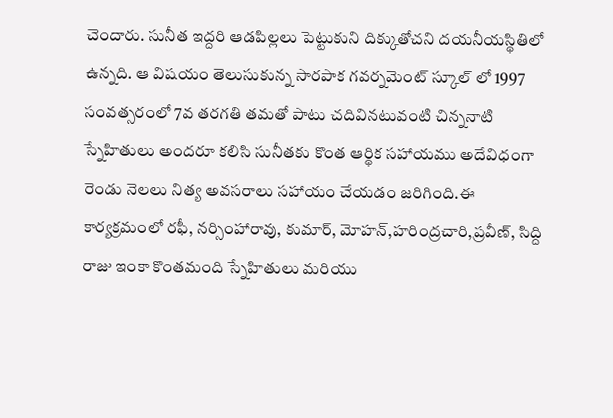చెందారు. సునీత ఇద్దరి ఆడపిల్లలు పెట్టుకుని దిక్కుతోచని దయనీయస్థితిలో ఉన్నది. ఆ విషయం తెలుసుకున్న సారపాక గవర్నమెంట్ స్కూల్ లో 1997 సంవత్సరంలో 7వ తరగతి తమతో పాటు చదివినటువంటి చిన్ననాటి స్నేహితులు అందరూ కలిసి సునీతకు కొంత ఆర్థిక సహాయము అదేవిధంగా రెండు నెలలు నిత్య అవసరాలు సహాయం చేయడం జరిగింది.ఈ కార్యక్రమంలో రఫీ, నర్సింహారావు, కుమార్, మోహన్,హరింద్రచారి,ప్రవీణ్, సిద్ది రాజు ఇంకా కొంతమంది స్నేహితులు మరియు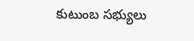కుటుంబ సభ్యులు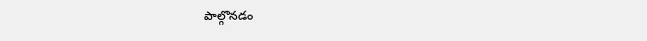పాల్గొనడం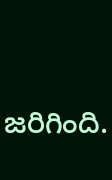జరిగింది.